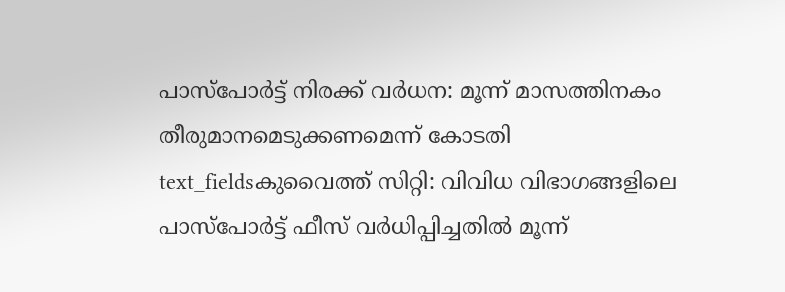പാസ്പോർട്ട് നിരക്ക് വർധന: മൂന്ന് മാസത്തിനകം തീരുമാനമെടുക്കണമെന്ന് കോടതി
text_fieldsകുവൈത്ത് സിറ്റി: വിവിധ വിഭാഗങ്ങളിലെ പാസ്പോർട്ട് ഫീസ് വർധിപ്പിച്ചതിൽ മൂന്ന്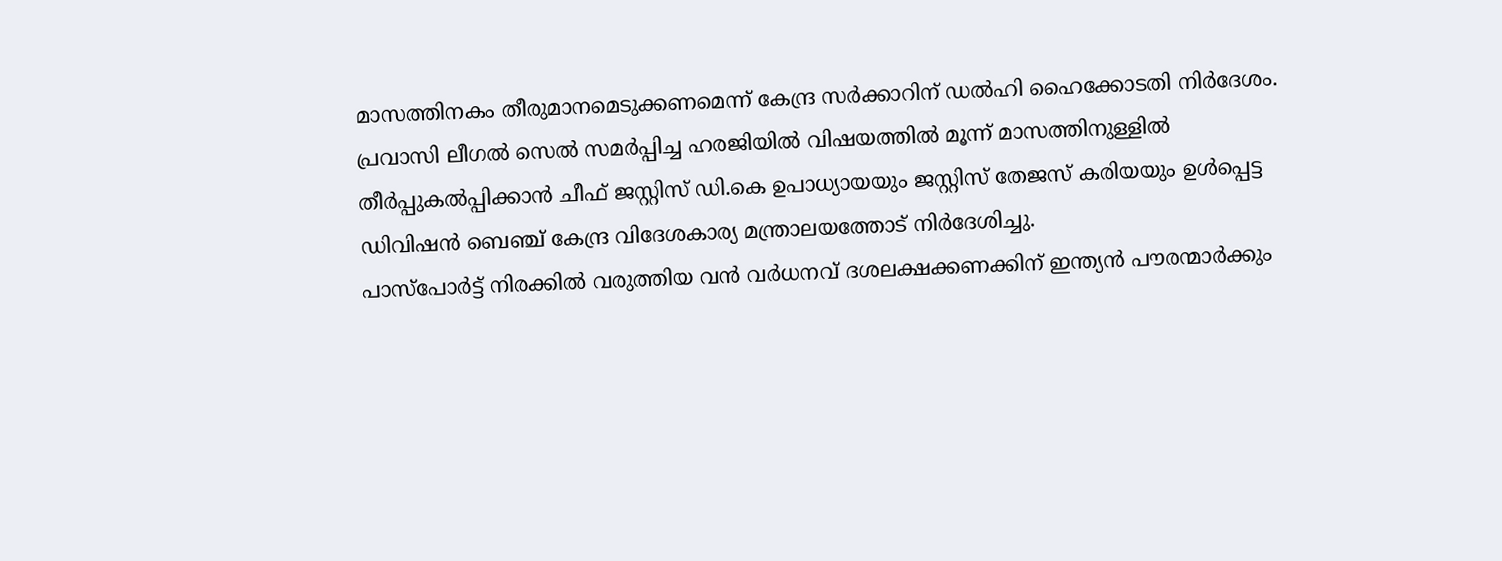മാസത്തിനകം തീരുമാനമെടുക്കണമെന്ന് കേന്ദ്ര സർക്കാറിന് ഡൽഹി ഹൈക്കോടതി നിർദേശം. പ്രവാസി ലീഗൽ സെൽ സമർപ്പിച്ച ഹരജിയിൽ വിഷയത്തിൽ മൂന്ന് മാസത്തിനുള്ളിൽ തീർപ്പുകൽപ്പിക്കാൻ ചീഫ് ജസ്റ്റിസ് ഡി.കെ ഉപാധ്യായയും ജസ്റ്റിസ് തേജസ് കരിയയും ഉൾപ്പെട്ട ഡിവിഷൻ ബെഞ്ച് കേന്ദ്ര വിദേശകാര്യ മന്ത്രാലയത്തോട് നിർദേശിച്ചു.
പാസ്പോർട്ട് നിരക്കിൽ വരുത്തിയ വൻ വർധനവ് ദശലക്ഷക്കണക്കിന് ഇന്ത്യൻ പൗരന്മാർക്കും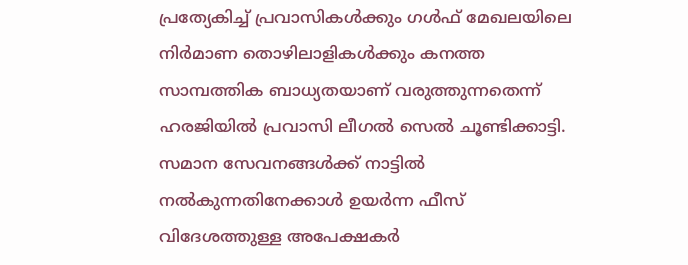പ്രത്യേകിച്ച് പ്രവാസികൾക്കും ഗൾഫ് മേഖലയിലെ നിർമാണ തൊഴിലാളികൾക്കും കനത്ത സാമ്പത്തിക ബാധ്യതയാണ് വരുത്തുന്നതെന്ന് ഹരജിയിൽ പ്രവാസി ലീഗൽ സെൽ ചൂണ്ടിക്കാട്ടി.
സമാന സേവനങ്ങൾക്ക് നാട്ടിൽ നൽകുന്നതിനേക്കാൾ ഉയർന്ന ഫീസ് വിദേശത്തുള്ള അപേക്ഷകർ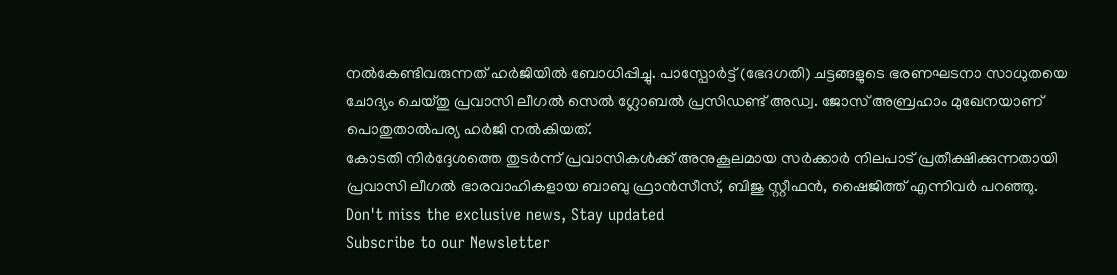നൽകേണ്ടിവരുന്നത് ഹർജിയിൽ ബോധിപ്പിച്ചു. പാസ്പോർട്ട് (ഭേദഗതി) ചട്ടങ്ങളുടെ ഭരണഘടനാ സാധുതയെ ചോദ്യം ചെയ്തു പ്രവാസി ലീഗൽ സെൽ ഗ്ലോബൽ പ്രസിഡണ്ട് അഡ്വ. ജോസ് അബ്രഹാം മുഖേനയാണ് പൊതുതാൽപര്യ ഹർജി നൽകിയത്.
കോടതി നിർദ്ദേശത്തെ തുടർന്ന് പ്രവാസികൾക്ക് അനുകൂലമായ സർക്കാർ നിലപാട് പ്രതീക്ഷിക്കുന്നതായി പ്രവാസി ലീഗൽ ഭാരവാഹികളായ ബാബു ഫ്രാൻസീസ്, ബിജു സ്റ്റീഫൻ, ഷൈജിത്ത് എന്നിവർ പറഞ്ഞു.
Don't miss the exclusive news, Stay updated
Subscribe to our Newsletter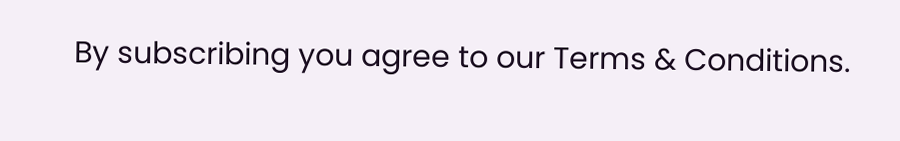By subscribing you agree to our Terms & Conditions.